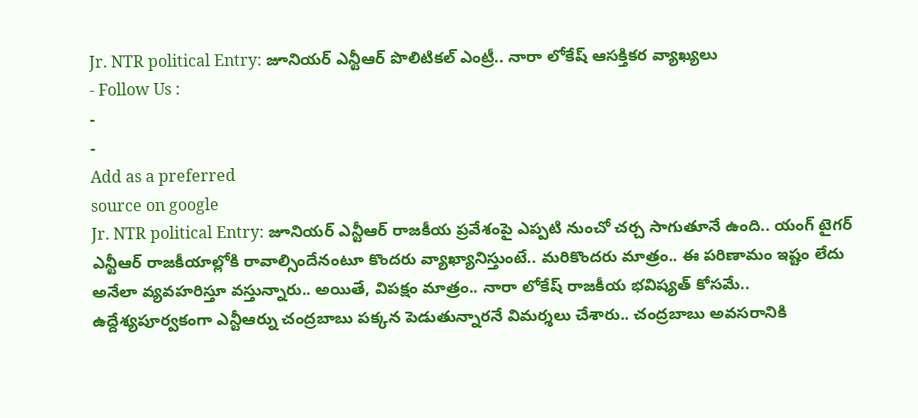Jr. NTR political Entry: జూనియర్ ఎన్టీఆర్ పొలిటికల్ ఎంట్రీ.. నారా లోకేష్ ఆసక్తికర వ్యాఖ్యలు
- Follow Us :
-
-
Add as a preferred
source on google
Jr. NTR political Entry: జూనియర్ ఎన్టీఆర్ రాజకీయ ప్రవేశంపై ఎప్పటి నుంచో చర్చ సాగుతూనే ఉంది.. యంగ్ టైగర్ ఎన్టీఆర్ రాజకీయాల్లోకి రావాల్సిందేనంటూ కొందరు వ్యాఖ్యానిస్తుంటే.. మరికొందరు మాత్రం.. ఈ పరిణామం ఇష్టం లేదు అనేలా వ్యవహరిస్తూ వస్తున్నారు.. అయితే, విపక్షం మాత్రం.. నారా లోకేష్ రాజకీయ భవిష్యత్ కోసమే.. ఉద్దేశ్యపూర్వకంగా ఎన్టీఆర్ను చంద్రబాబు పక్కన పెడుతున్నారనే విమర్శలు చేశారు.. చంద్రబాబు అవసరానికి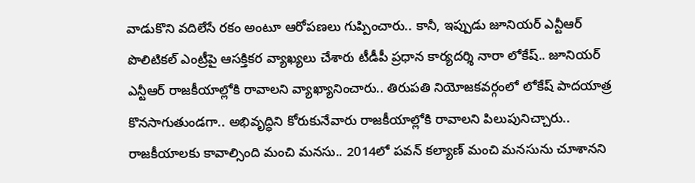వాడుకొని వదిలేసే రకం అంటూ ఆరోపణలు గుప్పించారు.. కానీ, ఇప్పుడు జూనియర్ ఎన్టీఆర్ పొలిటికల్ ఎంట్రీపై ఆసక్తికర వ్యాఖ్యలు చేశారు టీడీపీ ప్రధాన కార్యదర్శి నారా లోకేష్.. జూనియర్ ఎన్టీఆర్ రాజకీయాల్లోకి రావాలని వ్యాఖ్యానించారు.. తిరుపతి నియోజకవర్గంలో లోకేష్ పాదయాత్ర కొనసాగుతుండగా.. అభివృద్ధిని కోరుకునేవారు రాజకీయాల్లోకి రావాలని పిలుపునిచ్చారు.. రాజకీయాలకు కావాల్సింది మంచి మనసు.. 2014లో పవన్ కల్యాణ్ మంచి మనసును చూశానని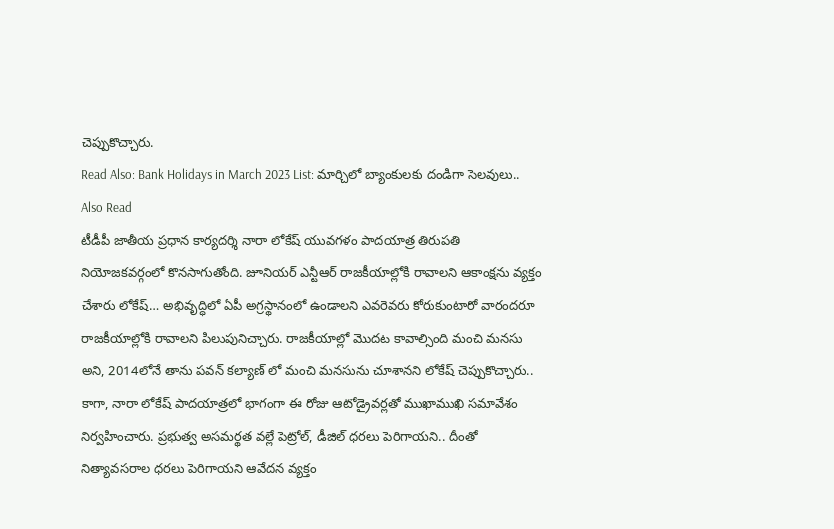చెప్పుకొచ్చారు.
Read Also: Bank Holidays in March 2023 List: మార్చిలో బ్యాంకులకు దండిగా సెలవులు..
Also Read
టీడీపీ జాతీయ ప్రధాన కార్యదర్శి నారా లోకేష్ యువగళం పాదయాత్ర తిరుపతి నియోజకవర్గంలో కొనసాగుతోంది. జూనియర్ ఎన్టీఆర్ రాజకీయాల్లోకి రావాలని ఆకాంక్షను వ్యక్తం చేశారు లోకేష్… అభివృద్ధిలో ఏపీ అగ్రస్థానంలో ఉండాలని ఎవరెవరు కోరుకుంటారో వారందరూ రాజకీయాల్లోకి రావాలని పిలుపునిచ్చారు. రాజకీయాల్లో మొదట కావాల్సింది మంచి మనసు అని, 2014లోనే తాను పవన్ కల్యాణ్ లో మంచి మనసును చూశానని లోకేష్ చెప్పుకొచ్చారు.. కాగా, నారా లోకేష్ పాదయాత్రలో భాగంగా ఈ రోజు ఆటోడ్రైవర్లతో ముఖాముఖి సమావేశం నిర్వహించారు. ప్రభుత్వ అసమర్థత వల్లే పెట్రోల్, డీజిల్ ధరలు పెరిగాయని.. దీంతో నిత్యావసరాల ధరలు పెరిగాయని ఆవేదన వ్యక్తం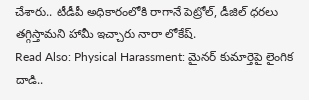చేశారు.. టీడీపీ అధికారంలోకి రాగానే పెట్రోల్, డీజిల్ ధరలు తగ్గిస్తామని హామీ ఇచ్చారు నారా లోకేష్.
Read Also: Physical Harassment: మైనర్ కుమార్తెపై లైంగిక దాడి..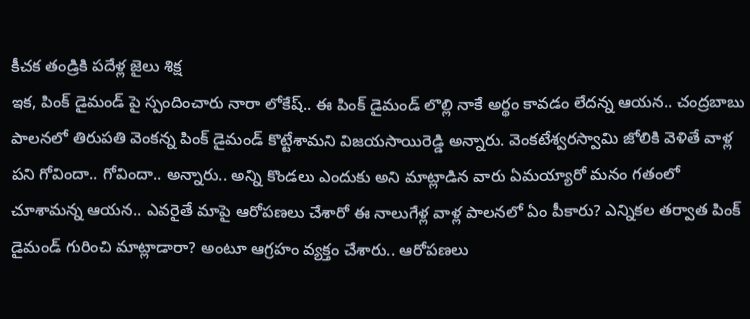కీచక తండ్రికి పదేళ్ల జైలు శిక్ష
ఇక, పింక్ డైమండ్ పై స్పందించారు నారా లోకేష్.. ఈ పింక్ డైమండ్ లొల్లి నాకే అర్థం కావడం లేదన్న ఆయన.. చంద్రబాబు పాలనలో తిరుపతి వెంకన్న పింక్ డైమండ్ కొట్టేశామని విజయసాయిరెడ్డి అన్నారు. వెంకటేశ్వరస్వామి జోలికి వెళితే వాళ్ల పని గోవిందా.. గోవిందా.. అన్నారు.. అన్ని కొండలు ఎందుకు అని మాట్లాడిన వారు ఏమయ్యారో మనం గతంలో చూశామన్న ఆయన.. ఎవరైతే మాపై ఆరోపణలు చేశారో ఈ నాలుగేళ్ల వాళ్ల పాలనలో ఏం పీకారు? ఎన్నికల తర్వాత పింక్ డైమండ్ గురించి మాట్లాడారా? అంటూ ఆగ్రహం వ్యక్తం చేశారు.. ఆరోపణలు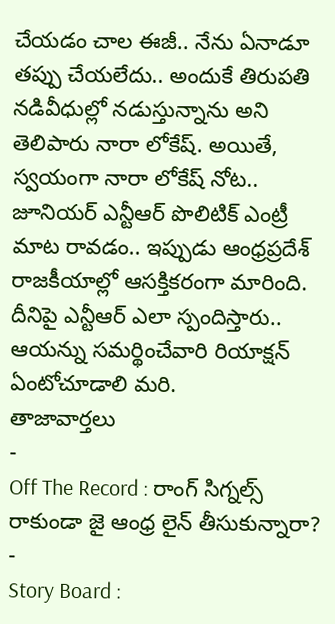చేయడం చాల ఈజీ.. నేను ఏనాడూ తప్పు చేయలేదు.. అందుకే తిరుపతి నడివీధుల్లో నడుస్తున్నాను అని తెలిపారు నారా లోకేష్. అయితే, స్వయంగా నారా లోకేష్ నోట.. జూనియర్ ఎన్టీఆర్ పొలిటిక్ ఎంట్రీ మాట రావడం.. ఇప్పుడు ఆంధ్రప్రదేశ్ రాజకీయాల్లో ఆసక్తికరంగా మారింది. దీనిపై ఎన్టీఆర్ ఎలా స్పందిస్తారు.. ఆయన్ను సమర్థించేవారి రియాక్షన్ ఏంటోచూడాలి మరి.
తాజావార్తలు
-
Off The Record : రాంగ్ సిగ్నల్స్ రాకుండా జై ఆంధ్ర లైన్ తీసుకున్నారా?
-
Story Board :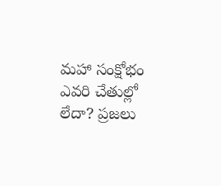మహా సంక్షోభం ఎవరి చేతుల్లో లేదా? ప్రజలు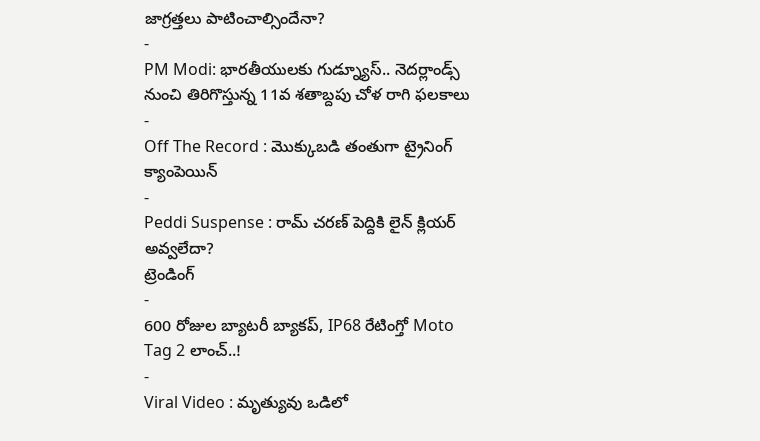జాగ్రత్తలు పాటించాల్సిందేనా?
-
PM Modi: భారతీయులకు గుడ్న్యూస్.. నెదర్లాండ్స్ నుంచి తిరిగొస్తున్న 11వ శతాబ్దపు చోళ రాగి ఫలకాలు
-
Off The Record : మొక్కుబడి తంతుగా ట్రైనింగ్ క్యాంపెయిన్
-
Peddi Suspense : రామ్ చరణ్ పెద్దికి లైన్ క్లియర్ అవ్వలేదా?
ట్రెండింగ్
-
600 రోజుల బ్యాటరీ బ్యాకప్, IP68 రేటింగ్తో Moto Tag 2 లాంచ్..!
-
Viral Video : మృత్యువు ఒడిలో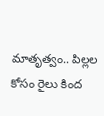మాతృత్వం.. పిల్లల కోసం రైలు కింద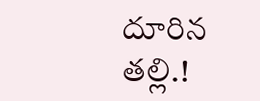దూరిన తల్లి.!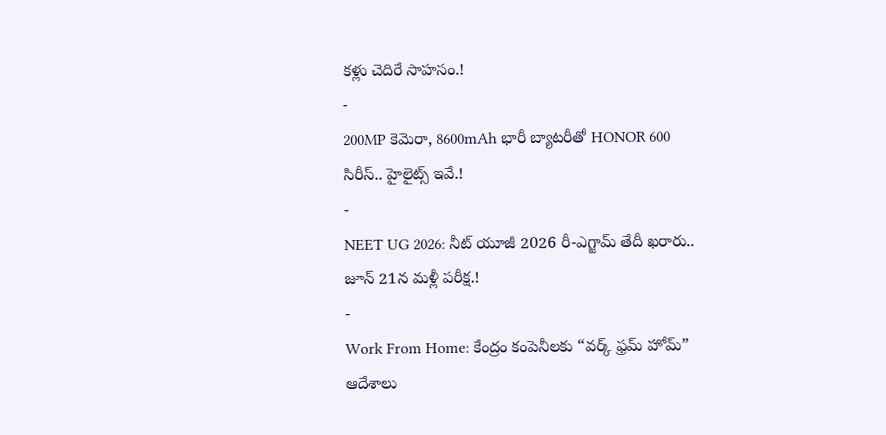కళ్లు చెదిరే సాహసం.!
-
200MP కెమెరా, 8600mAh భారీ బ్యాటరీతో HONOR 600 సిరీస్.. హైలైట్స్ ఇవే.!
-
NEET UG 2026: నీట్ యూజీ 2026 రీ-ఎగ్జామ్ తేదీ ఖరారు.. జూన్ 21న మళ్లీ పరీక్ష.!
-
Work From Home: కేంద్రం కంపెనీలకు “వర్క్ ఫ్రమ్ హోమ్” ఆదేశాలు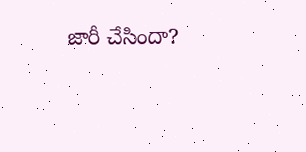జారీ చేసిందా?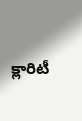క్లారిటీ